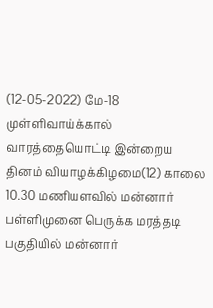(12-05-2022) மே-18 முள்ளிவாய்க்கால் வாரத்தையொட்டி இன்றைய தினம் வியாழக்கிழமை(12) காலை 10.30 மணியளவில் மன்னார் பள்ளிமுனை பெருக்க மரத்தடி பகுதியில் மன்னார்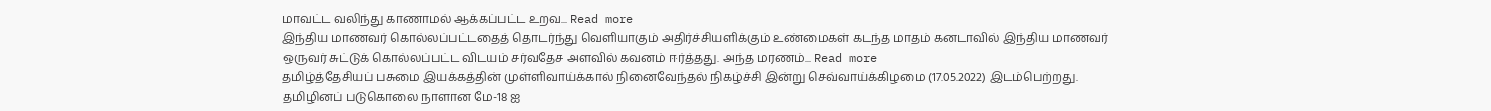மாவட்ட வலிந்து காணாமல் ஆக்கப்பட்ட உறவ... Read more
இந்திய மாணவர் கொல்லப்பட்டதைத் தொடர்ந்து வெளியாகும் அதிர்ச்சியளிக்கும் உண்மைகள் கடந்த மாதம் கனடாவில் இந்திய மாணவர் ஒருவர் சுட்டுக் கொல்லப்பட்ட விடயம் சர்வதேச அளவில் கவனம் ஈர்த்தது. அந்த மரணம்... Read more
தமிழ்த்தேசியப் பசுமை இயக்கத்தின் முள்ளிவாய்க்கால் நினைவேந்தல் நிகழ்ச்சி இன்று செவ்வாய்க்கிழமை (17.05.2022) இடம்பெற்றது. தமிழினப் படுகொலை நாளான மே-18 ஐ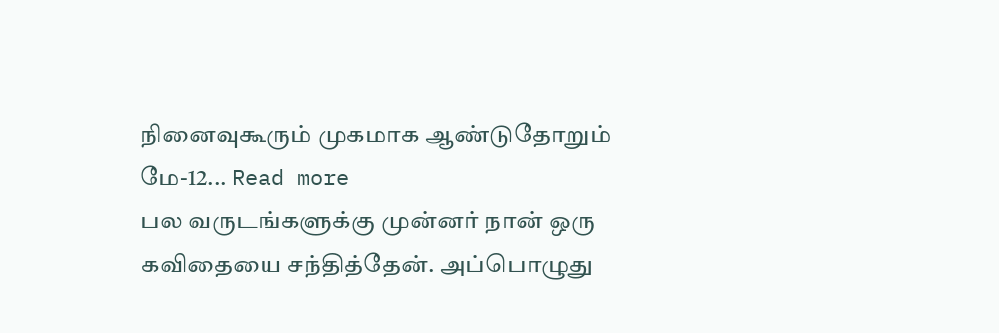நினைவுகூரும் முகமாக ஆண்டுதோறும் மே-12... Read more
பல வருடங்களுக்கு முன்னர் நான் ஒரு கவிதையை சந்தித்தேன். அப்பொழுது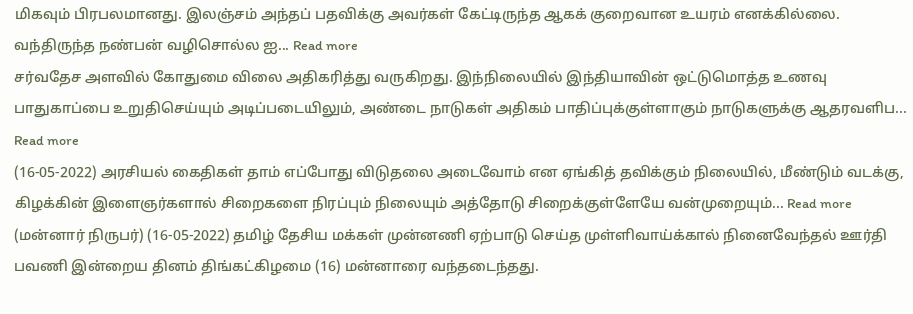மிகவும் பிரபலமானது. இலஞ்சம் அந்தப் பதவிக்கு அவர்கள் கேட்டிருந்த ஆகக் குறைவான உயரம் எனக்கில்லை. வந்திருந்த நண்பன் வழிசொல்ல ஐ... Read more
சர்வதேச அளவில் கோதுமை விலை அதிகரித்து வருகிறது. இந்நிலையில் இந்தியாவின் ஒட்டுமொத்த உணவு பாதுகாப்பை உறுதிசெய்யும் அடிப்படையிலும், அண்டை நாடுகள் அதிகம் பாதிப்புக்குள்ளாகும் நாடுகளுக்கு ஆதரவளிப... Read more
(16-05-2022) அரசியல் கைதிகள் தாம் எப்போது விடுதலை அடைவோம் என ஏங்கித் தவிக்கும் நிலையில், மீண்டும் வடக்கு, கிழக்கின் இளைஞர்களால் சிறைகளை நிரப்பும் நிலையும் அத்தோடு சிறைக்குள்ளேயே வன்முறையும்... Read more
(மன்னார் நிருபர்) (16-05-2022) தமிழ் தேசிய மக்கள் முன்னணி ஏற்பாடு செய்த முள்ளிவாய்க்கால் நினைவேந்தல் ஊர்தி பவணி இன்றைய தினம் திங்கட்கிழமை (16) மன்னாரை வந்தடைந்தது.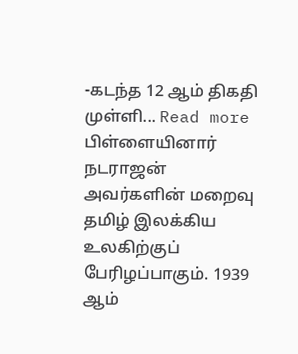-கடந்த 12 ஆம் திகதி முள்ளி... Read more
பிள்ளையினார் நடராஜன் அவர்களின் மறைவு தமிழ் இலக்கிய உலகிற்குப் பேரிழப்பாகும். 1939 ஆம்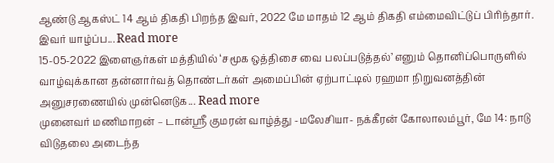ஆண்டு ஆகஸ்ட் 14 ஆம் திகதி பிறந்த இவர், 2022 மே மாதம் 12 ஆம் திகதி எம்மைவிட்டுப் பிரிந்தார். இவர் யாழ்ப்ப... Read more
15-05-2022 இளைஞர்கள் மத்தியில் ‘சமூக ஒத்திசை வை பலப்படுத்தல்’ எனும் தொனிப்பொருளில் வாழ்வுக்கான தன்னார்வத் தொண்டர்கள் அமைப்பின் ஏற்பாட்டில் ரஹமா நிறுவனத்தின் அனுசரணையில் முன்னெடுக... Read more
முனைவர் மணிமாறன் – டான்ஸ்ரீ குமரன் வாழ்த்து -மலேசியா- நக்கீரன் கோலாலம்பூர், மே 14: நாடு விடுதலை அடைந்த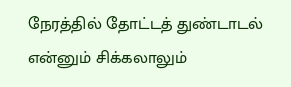நேரத்தில் தோட்டத் துண்டாடல் என்னும் சிக்கலாலும்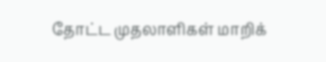தோட்ட முதலாளிகள் மாறிக்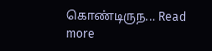கொண்டிருந... Read more